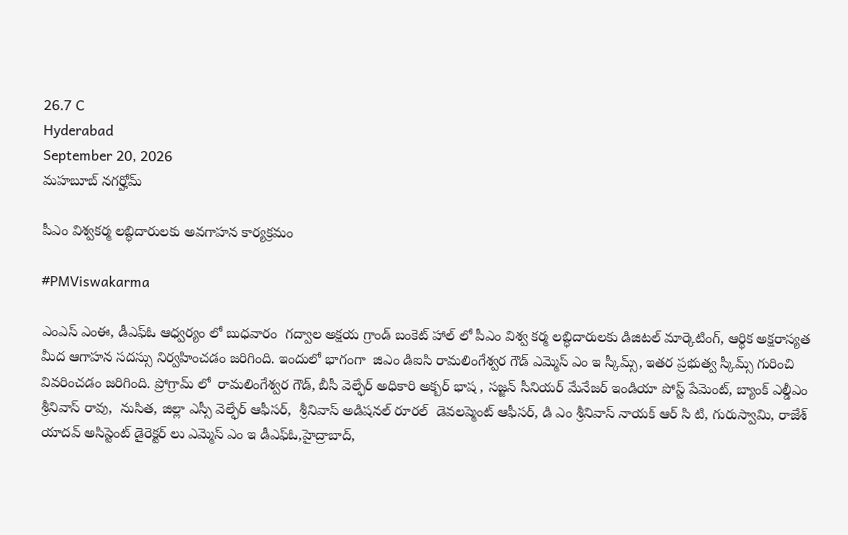26.7 C
Hyderabad
September 20, 2026
మహబూబ్ నగర్హోమ్

పీఎం విశ్వకర్మ లబ్ధిదారులకు అవగాహన కార్యక్రమం

#PMViswakarma

ఎంఎస్ ఎంఈ, డీఎఫ్ఓ ఆధ్వర్యం లో బుధవారం  గద్వాల అక్షయ గ్రాండ్ బంకెట్ హాల్ లో పీఎం విశ్వ కర్మ లబ్ధిదారులకు డిజిటల్ మార్కెటింగ్, ఆర్థిక అక్షరాస్యత  మీద ఆగాహన సదస్సు నిర్వహించడం జరిగింది. ఇందులో భాగంగా  జిఎం డిఐసి రామలింగేశ్వర గౌడ్ ఎమ్మెస్ ఎం ఇ స్కీమ్స్, ఇతర ప్రభుత్వ స్కీమ్స్ గురించి వివరించడం జరిగింది. ప్రోగ్రామ్ లో  రామలింగేశ్వర గౌడ్, బీసీ వెల్ఫేర్ అధికారి అక్బర్ భాష , సజ్జన్ సీనియర్ మేనేజర్ ఇండియా పోస్ట్ పేమెంట్, బ్యాంక్ ఎల్డీఎం శ్రీనివాస్ రావు,  నుసిత, జిల్లా ఎస్సీ వెల్ఫేర్ ఆఫీసర్,  శ్రీనివాస్ అడిషనల్ రూరల్  డెవలప్మెంట్ ఆఫీసర్, డి ఎం శ్రీనివాస్ నాయక్ ఆర్ సి టి, గురుస్వామి, రాజేశ్ యాదవ్ అసిస్టెంట్ డైరెక్టర్ లు ఎమ్మెస్ ఎం ఇ డీఎఫ్ఓ,హైద్రాబాద్,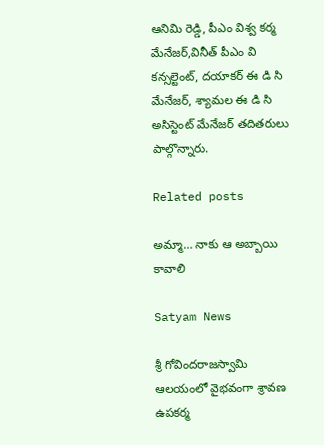ఆనిమి రెడ్డి, పీఎం విశ్వ కర్మ మేనేజర్,వినీత్ పీఎం వి కన్సల్టెంట్, దయాకర్ ఈ డి సి మేనేజర్, శ్యామల ఈ డి సి అసిస్టెంట్ మేనేజర్ తదితరులు పాల్గొన్నారు.

Related posts

అమ్మా… నాకు ఆ అబ్బాయి కావాలి

Satyam News

శ్రీ గోవిందరాజస్వామి ఆలయంలో వైభవంగా శ్రావణ ఉపకర్మ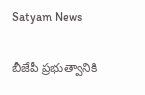Satyam News

బీజేపీ ప్రభుత్వానికి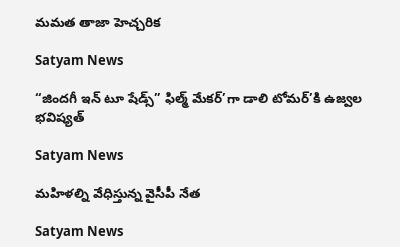మమత తాజా హెచ్చరిక

Satyam News

“జిందగీ ఇన్ టూ షేడ్స్” ఫిల్మ్ మేకర్’గా డాలి టోమర్’కి ఉజ్వల భవిష్యత్

Satyam News

మహిళల్ని వేధిస్తున్న వైసీపీ నేత

Satyam News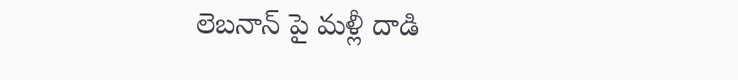లెబనాన్ పై మళ్లీ దాడి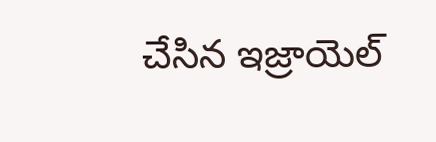చేసిన ఇజ్రాయెల్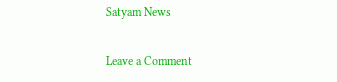Satyam News

Leave a Comment